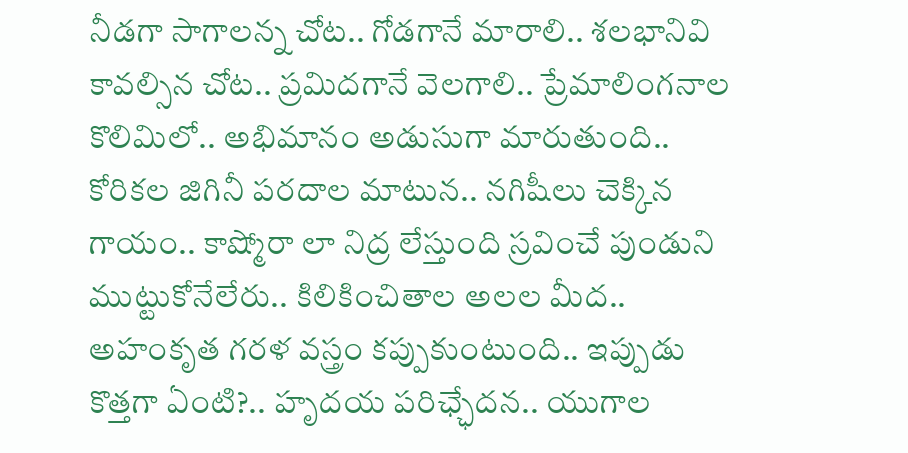నీడగా సాగాలన్న చోట.. గోడగానే మారాలి.. శలభానివి కావల్సిన చోట.. ప్రమిదగానే వెలగాలి.. ప్రేమాలింగనాల కొలిమిలో.. అభిమానం అడుసుగా మారుతుంది.. కోరికల జిగినీ పరదాల మాటున.. నగిషీలు చెక్కిన గాయం.. కాష్మోరా లా నిద్ర లేస్తుంది స్రవించే పుండుని ముట్టుకోనేలేరు.. కిలికించితాల అలల మీద.. అహంకృత గరళ వస్త్రం కప్పుకుంటుంది.. ఇప్పుడు కొత్తగా ఏంటి?.. హృదయ పరిఛ్ఛేదన.. యుగాల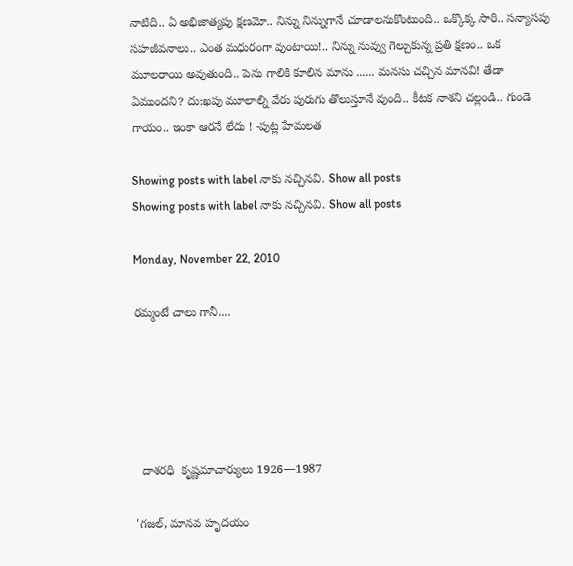నాటిది.. ఏ అభిజాత్యపు క్షణమో.. నిన్ను నిన్నుగానే చూడాలనుకొంటుంది.. ఒక్కొక్క సారి.. సన్యాసపు సహజీవనాలు.. ఎంత మధురంగా వుంటాయి!.. నిన్ను నువ్వు గెల్చుకున్న ప్రతి క్షణం.. ఒక మూలరాయి అవుతుంది.. పెను గాలికి కూలిన మాను ...... మనసు చచ్చిన మానవి! తేడా ఏముందని? దు:ఖపు మూలాల్ని వేరు పురుగు తొలుస్తూనే వుంది.. కీటక నాశని చల్లండి.. గుండె గాయం.. ఇంకా ఆరనే లేదు ! -పుట్ల హేమలత

Showing posts with label నాకు నచ్చినవి. Show all posts
Showing posts with label నాకు నచ్చినవి. Show all posts

Monday, November 22, 2010

రమ్మంటే చాలు గానీ....





  దాశరధి  కృష్ణమాచార్యులు 1926—1987

'గజల్, మానవ హృదయం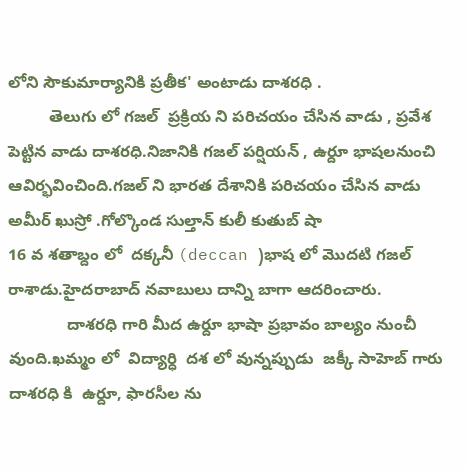లోని సౌకుమార్యానికి ప్రతీక' అంటాడు దాశరధి .
         తెలుగు లో గజల్  ప్రక్రియ ని పరిచయం చేసిన వాడు , ప్రవేశ పెట్టిన వాడు దాశరధి.నిజానికి గజల్ పర్షియన్ , ఉర్దూ భాషలనుంచి ఆవిర్భవించింది.గజల్ ని భారత దేశానికి పరిచయం చేసిన వాడు అమీర్ ఖుస్రో .గోల్కొండ సుల్తాన్ కులీ కుతుబ్ షా
16 వ శతాబ్దం లో  దక్కనీ (deccan )భాష లో మొదటి గజల్ రాశాడు.హైదరాబాద్ నవాబులు దాన్ని బాగా ఆదరించారు.
             దాశరధి గారి మీద ఉర్దూ భాషా ప్రభావం బాల్యం నుంచీ వుంది.ఖమ్మం లో  విద్యార్ధి  దశ లో వున్నప్పుడు  జక్కీ సాహెబ్ గారు   దాశరధి కి  ఉర్దూ, ఫారసీల ను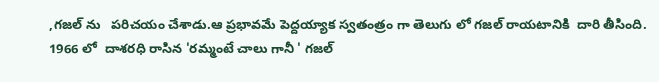,గజల్ ను   పరిచయం చేశాడు.ఆ ప్రభావమే పెద్దయ్యాక స్వతంత్రం గా తెలుగు లో గజల్ రాయటానికి  దారి తీసింది.
1966 లో  దాశరధి రాసిన 'రమ్మంటే చాలు గానీ ' గజల్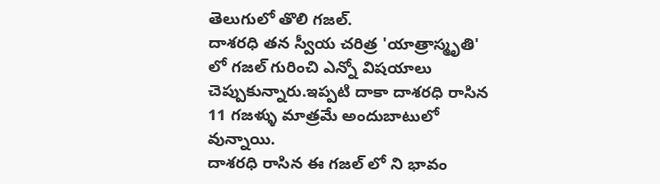తెలుగులో తొలి గజల్.
దాశరధి తన స్వీయ చరిత్ర 'యాత్రాస్మృతి' లో గజల్ గురించి ఎన్నో విషయాలు చెప్పుకున్నారు.ఇప్పటి దాకా దాశరధి రాసిన 11 గజళ్ళు మాత్రమే అందుబాటులో వున్నాయి.
దాశరధి రాసిన ఈ గజల్ లో ని భావం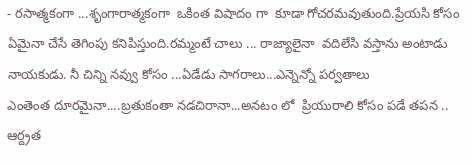- రసాత్మకంగా ...శృంగారాత్మకంగా  ఒకింత విషాదం గా  కూడా గోచరమవుతుంది.ప్రేయసి కోసం ఏమైనా చేసే తెగింపు కనిపిస్తుంది.రమ్మంటే చాలు ... రాజ్యాలైనా  వదిలేసి వస్తాను అంటాడు నాయకుడు. నీ చిన్ని నవ్వు కోసం ...ఏడేడు సాగరాలు...ఎన్నెన్నో పర్వతాలు
ఎంతెంత దూరమైనా....బ్రతుకంతా నడచిరానా...అనటం లో  ప్రియురాలి కోసం పడే తపన .. ఆర్ద్రత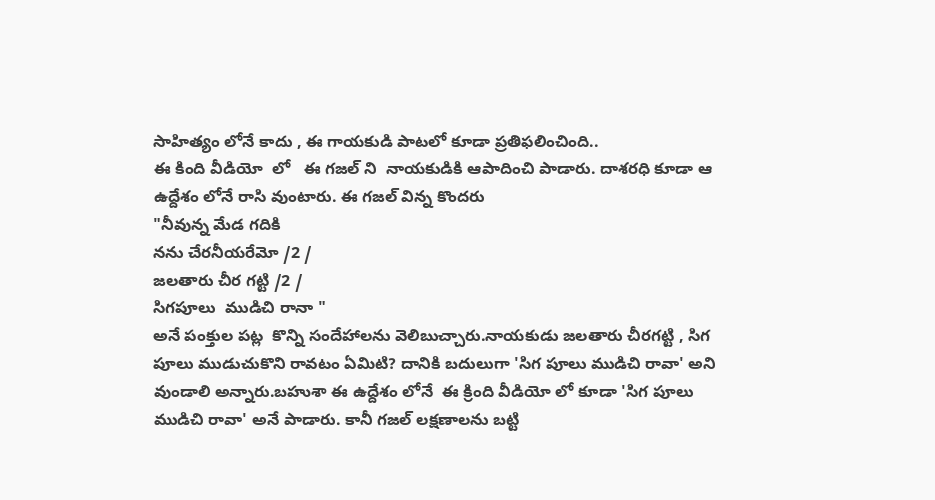సాహిత్యం లోనే కాదు , ఈ గాయకుడి పాటలో కూడా ప్రతిఫలించింది..
ఈ కింది వీడియో  లో   ఈ గజల్ ని  నాయకుడికి ఆపాదించి పాడారు. దాశరధి కూడా ఆ ఉద్దేశం లోనే రాసి వుంటారు. ఈ గజల్ విన్న కొందరు
"నీవున్న మేడ గదికి
నను చేరనీయరేమో /2 /
జలతారు చీర గట్టి /2 /
సిగపూలు  ముడిచి రానా "
అనే పంక్తుల పట్ల  కొన్ని సందేహాలను వెలిబుచ్చారు.నాయకుడు జలతారు చీరగట్టి , సిగ పూలు ముడుచుకొని రావటం ఏమిటి? దానికి బదులుగా 'సిగ పూలు ముడిచి రావా' అని వుండాలి అన్నారు.బహుశా ఈ ఉద్దేశం లోనే  ఈ క్రింది వీడియో లో కూడా 'సిగ పూలు ముడిచి రావా' అనే పాడారు. కానీ గజల్ లక్షణాలను బట్టి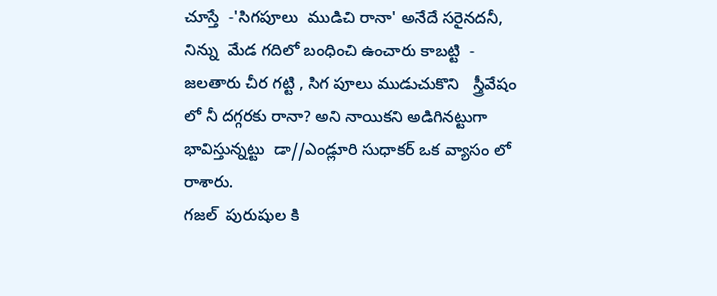చూస్తే  -'సిగపూలు  ముడిచి రానా' అనేదే సరైనదనీ, నిన్ను  మేడ గదిలో బంధించి ఉంచారు కాబట్టి  - జలతారు చీర గట్టి , సిగ పూలు ముడుచుకొని   స్త్రీవేషం లో నీ దగ్గరకు రానా? అని నాయికని అడిగినట్టుగా భావిస్తున్నట్టు  డా//ఎండ్లూరి సుధాకర్ ఒక వ్యాసం లో రాశారు.
గజల్  పురుషుల కి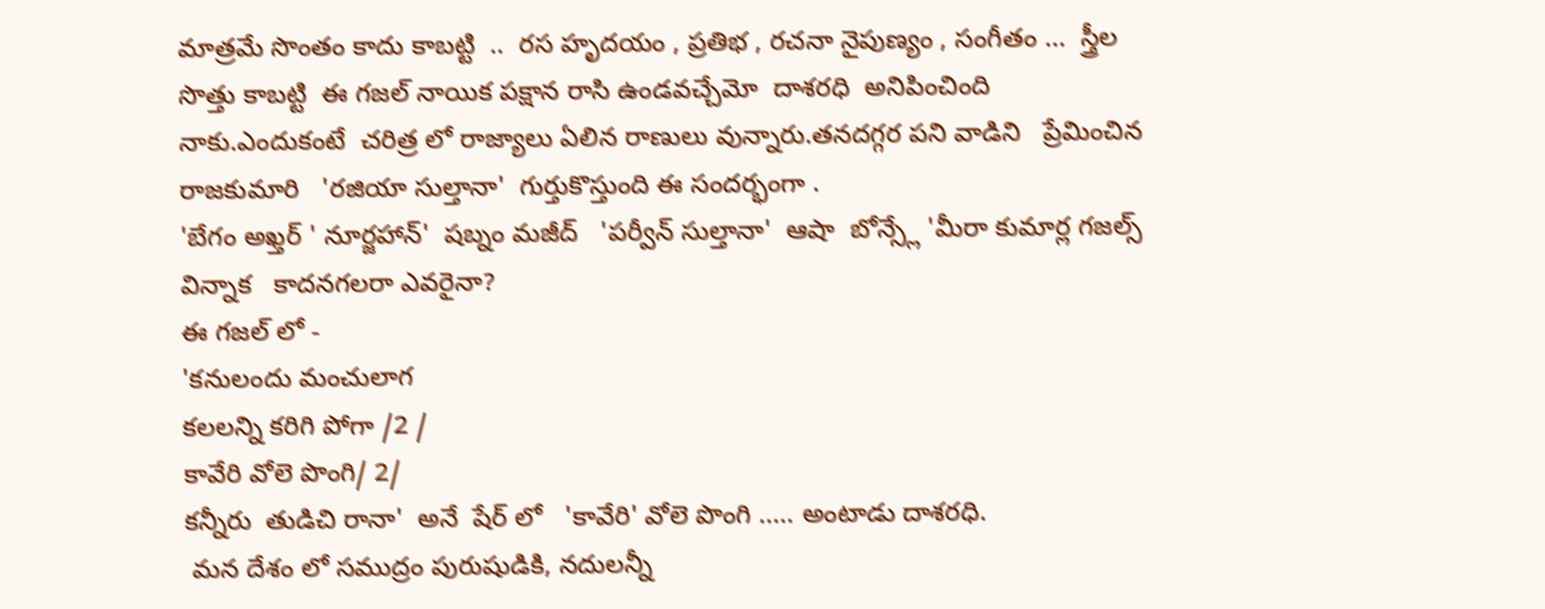మాత్రమే సొంతం కాదు కాబట్టి  ..  రస హృదయం , ప్రతిభ , రచనా నైపుణ్యం , సంగీతం ...  స్త్రీల  సొత్తు కాబట్టి  ఈ గజల్ నాయిక పక్షాన రాసి ఉండవచ్చేమో  దాశరధి  అనిపించింది  నాకు.ఎందుకంటే  చరిత్ర లో రాజ్యాలు ఏలిన రాణులు వున్నారు.తనదగ్గర పని వాడిని   ప్రేమించిన రాజకుమారి   'రజియా సుల్తానా'  గుర్తుకొస్తుంది ఈ సందర్భంగా .
'బేగం అఖ్తర్ ' నూర్జహాన్'  షబ్నం మజీద్   'పర్వీన్ సుల్తానా'  ఆషా  బోన్స్లే 'మీరా కుమార్ల గజల్స్   విన్నాక   కాదనగలరా ఎవరైనా?
ఈ గజల్ లో -
'కనులందు మంచులాగ
కలలన్ని కరిగి పోగా /2 /
కావేరి వోలె పొంగి/ 2/
కన్నీరు  తుడిచి రానా'  అనే  షేర్ లో   'కావేరి' వోలె పొంగి ..... అంటాడు దాశరధి.
 మన దేశం లో సముద్రం పురుషుడికి, నదులన్నీ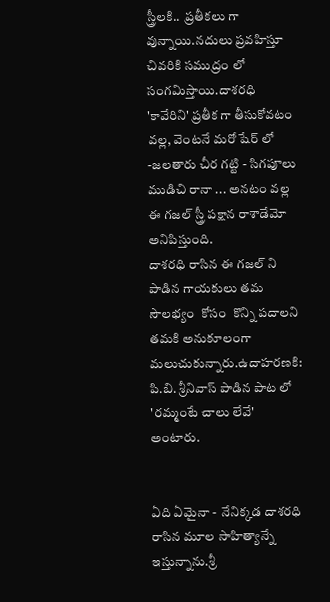స్త్రీలకి..  ప్రతీకలు గా వున్నాయి.నదులు ప్రవహిస్తూ  చివరికి సముద్రం లో సంగమిస్తాయి.దాశరధి 'కావేరిని' ప్రతీక గా తీసుకోవటం వల్ల, వెంటనే మరో షేర్ లో -జలతారు చీర గట్టి - సిగపూలు  ముడిచి రానా ... అనటం వల్ల  ఈ గజల్ స్త్రీ పక్షాన రాశాడేమో  అనిపిస్తుంది.
దాశరధి రాసిన ఈ గజల్ ని పాడిన గాయకులు తమ సౌలభ్యం  కోసం  కొన్ని పదాలని తమకి అనుకూలంగా మలుచుకున్నారు.ఉదాహరణకి: పి.బి. శ్రీనివాస్ పాడిన పాట లో  'రమ్మంటే చాలు లేవే' అంటారు.


ఏది ఏమైనా -  నేనిక్కడ దాశరధి రాసిన మూల సాహిత్యాన్నే ఇస్తున్నాను.శ్రీ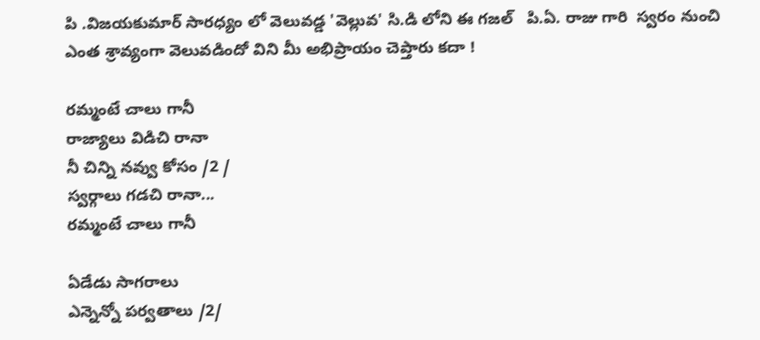పి .విజయకుమార్ సారధ్యం లో వెలువడ్డ 'వెల్లువ' సి.డి లోని ఈ గజల్   పి.ఏ. రాజు గారి  స్వరం నుంచి ఎంత శ్రావ్యంగా వెలువడిందో విని మీ అభిప్రాయం చెప్తారు కదా !

రమ్మంటే చాలు గానీ
రాజ్యాలు విడిచి రానా
నీ చిన్ని నవ్వు కోసం /2 /
స్వర్గాలు గడచి రానా...
రమ్మంటే చాలు గానీ

ఏడేడు సాగరాలు
ఎన్నెన్నో పర్వతాలు /2/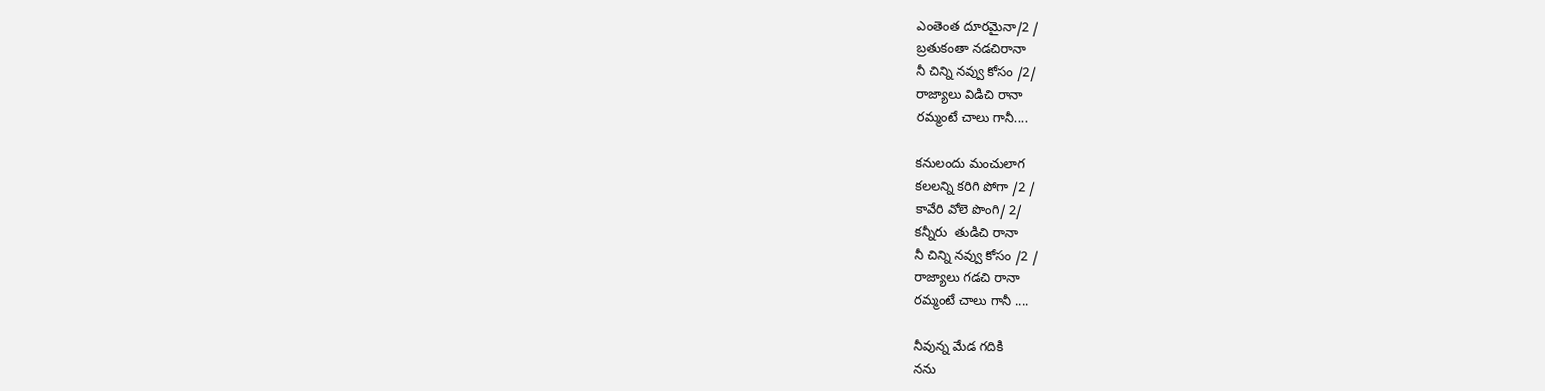ఎంతెంత దూరమైనా/2 /
బ్రతుకంతా నడచిరానా
నీ చిన్ని నవ్వు కోసం /2/
రాజ్యాలు విడిచి రానా
రమ్మంటే చాలు గానీ....

కనులందు మంచులాగ
కలలన్ని కరిగి పోగా /2 /
కావేరి వోలె పొంగి/ 2/
కన్నీరు  తుడిచి రానా
నీ చిన్ని నవ్వు కోసం /2 /
రాజ్యాలు గడచి రానా
రమ్మంటే చాలు గానీ ....

నీవున్న మేడ గదికి
నను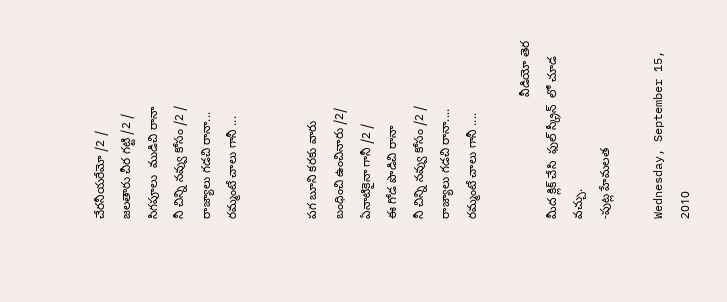చేరనీయరేమో /2 /
జలతారు చీర గట్టి /2 /
సిగపూలు  ముడిచి రానా
నీ చిన్ని నవ్వు కోసం /2 /
రాజ్యాలు గడచి రానా...
రమ్మంటే చాలు గానీ ...


పగ బూని కరకు వారు
బంధించి ఉంచినారు /2/
ఏనాటికైనా గానీ /2 /
ఈ గోడ పొడిచి రానా
నీ చిన్ని నవ్వు కోసం /2 /
రాజ్యాలు గడచి రానా....
రమ్మంటే చాలు గానీ ....

                                    వీడియో తెర మీద క్లిక్ చేసి  ఫుల్ స్క్రీన్  లో చూడ వచ్చు.
-పుట్ల హేమలత

Wednesday, September 15, 2010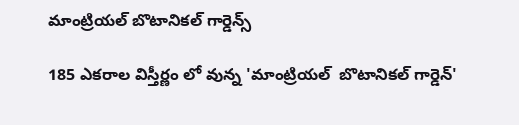మాంట్రియల్ బొటానికల్ గార్డెన్స్

185 ఎకరాల విస్తీర్ణం లో వున్న 'మాంట్రియల్  బొటానికల్ గార్డెన్'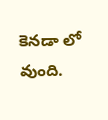కెనడా లో వుంది.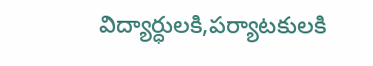విద్యార్ధులకి,పర్యాటకులకి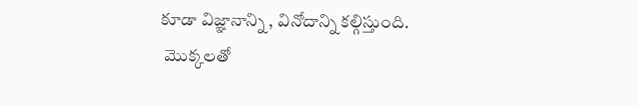కూడా విజ్ఞానాన్ని , వినోదాన్ని కల్గిస్తుంది.
 మొక్కలతో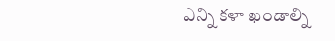ఎన్ని కళా ఖండాల్ని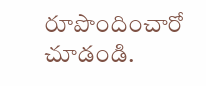రూపొందించారో చూడండి.